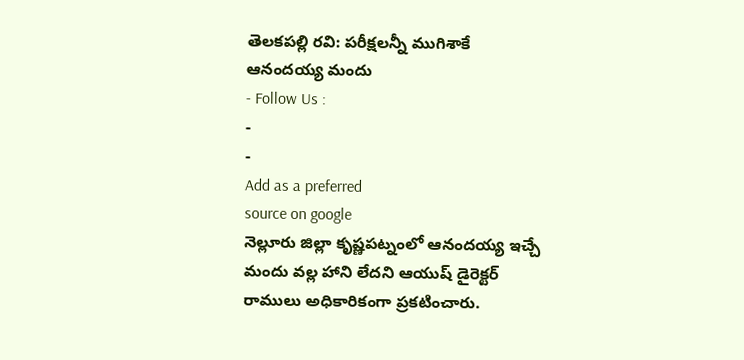తెలకపల్లి రవి: పరీక్షలన్నీ ముగిశాకే ఆనందయ్య మందు
- Follow Us :
-
-
Add as a preferred
source on google
నెల్లూరు జిల్లా కృష్ణపట్నంలో ఆనందయ్య ఇచ్చే మందు వల్ల హాని లేదని ఆయుష్ డైరెక్టర్ రాములు అధికారికంగా ప్రకటించారు.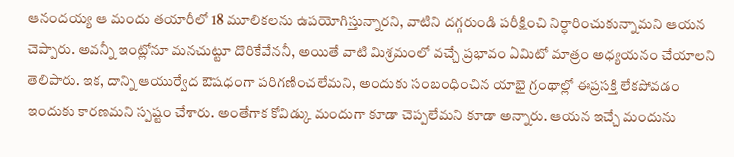ఆనందయ్య ఆ మందు తయారీలో 18 మూలికలను ఉపయోగిస్తున్నారని, వాటిని దగ్గరుండి పరీక్షించి నిర్ధారించుకున్నామని ఆయన చెప్పారు. అవన్నీ ఇంట్లోనూ మనచుట్టూ దొరికేవేననీ, అయితే వాటి మిశ్రమంలో వచ్చే ప్రభావం ఏమిటో మాత్రం అధ్యయనం చేయాలని తెలిపారు. ఇక, దాన్ని ఆయుర్వేద ఔషధంగా పరిగణించలేమని, అందుకు సంబంధించిన యాభై గ్రంథాల్లో ఈప్రసక్తి లేకపోవడం ఇందుకు కారణమని స్పష్టం చేశారు. అంతేగాక కోవిడ్కు మందుగా కూడా చెప్పలేమని కూడా అన్నారు. ఆయన ఇచ్చే మందును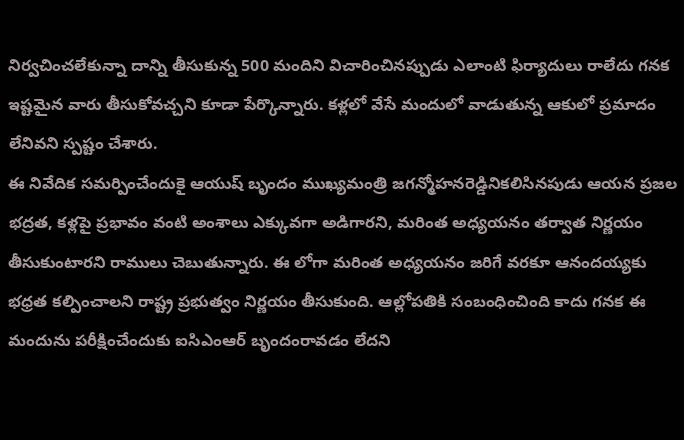నిర్వచించలేకున్నా దాన్ని తీసుకున్న 500 మందిని విచారించినప్పుడు ఎలాంటి ఫిర్యాదులు రాలేదు గనక ఇష్టమైన వారు తీసుకోవచ్చని కూడా పేర్కొన్నారు. కళ్లలో వేసే మందులో వాడుతున్న ఆకులో ప్రమాదం లేనివని స్పష్టం చేశారు.
ఈ నివేదిక సమర్పించేందుకై ఆయుష్ బృందం ముఖ్యమంత్రి జగన్మోహనరెడ్డినికలిసినపుడు ఆయన ప్రజల భద్రత, కళ్లపై ప్రభావం వంటి అంశాలు ఎక్కువగా అడిగారని, మరింత అధ్యయనం తర్వాత నిర్ణయం తీసుకుంటారని రాములు చెబుతున్నారు. ఈ లోగా మరింత అధ్యయనం జరిగే వరకూ ఆనందయ్యకు భధ్రత కల్పించాలని రాష్ట్ర ప్రభుత్వం నిర్ణయం తీసుకుంది. ఆల్లోపతికి సంబంధించింది కాదు గనక ఈ మందును పరీక్షించేందుకు ఐసిఎంఆర్ బృందంరావడం లేదని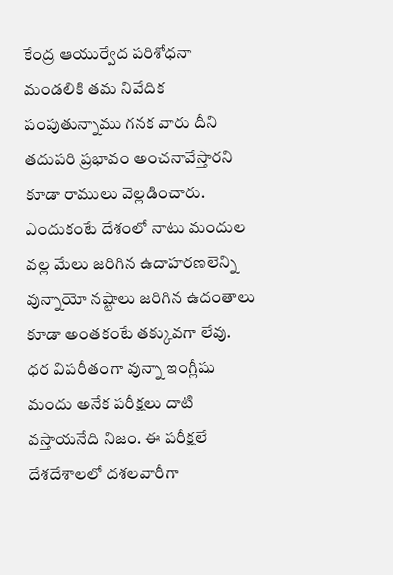కేంద్ర ఆయుర్వేద పరిశోధనా మండలికి తమ నివేదిక పంపుతున్నాము గనక వారు దీని తదుపరి ప్రభావం అంచనావేస్తారని కూడా రాములు వెల్లడించారు. ఎందుకంటే దేశంలో నాటు మందుల వల్ల మేలు జరిగిన ఉదాహరణలెన్ని వున్నాయో నష్టాలు జరిగిన ఉదంతాలు కూడా అంతకంటే తక్కువగా లేవు. ధర విపరీతంగా వున్నా ఇంగ్లీషు మందు అనేక పరీక్షలు దాటి వస్తాయనేది నిజం. ఈ పరీక్షలే దేశదేశాలలో దశలవారీగా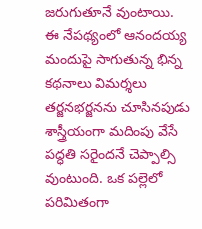జరుగుతూనే వుంటాయి.
ఈ నేపథ్యంలో ఆనందయ్య మందుపై సాగుతున్న భిన్న కథనాలు విమర్శలు తర్జనభర్జనను చూసినపుడు శాస్త్రీయంగా మదింపు వేసే పద్ధతి సరైందనే చెప్పాల్సి వుంటుంది. ఒక పల్లెలో పరిమితంగా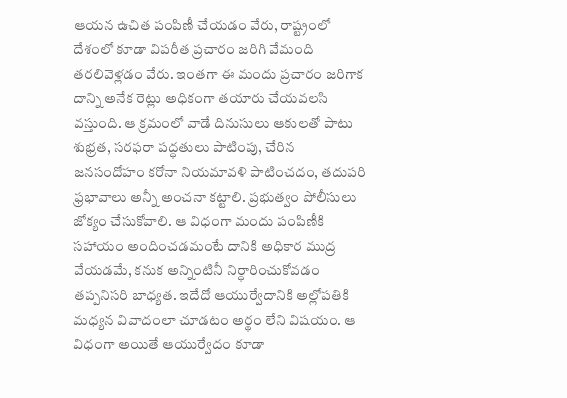ఆయన ఉచిత పంపిణీ చేయడం వేరు, రాష్ట్రంలో దేశంలో కూడా విపరీత ప్రచారం జరిగి వేమంది తరలివెళ్లడం వేరు. ఇంతగా ఈ మందు ప్రచారం జరిగాక దాన్ని అనేక రెట్లు అధికంగా తయారు చేయవలసి వస్తుంది. ఆ క్రమంలో వాడే దినుసులు ఆకులతో పాటు శుభ్రత, సరఫరా పద్ధతులు పాటింపు, చేరిన జనసందోహం కరోనా నియమావళి పాటించదం, తదుపరి ఫ్రభావాలు అన్నీ అంచనా కట్టాలి. ప్రభుత్వం పోలీసులు జోక్యం చేసుకోవాలి. ఆ విధంగా మందు పంపిణీకి సహాయం అందించడమంటే దానికి అధికార ముద్ర వేయడమే, కనుక అన్నింటినీ నిర్ధారించుకోవడం తప్పనిసరి బాధ్యత. ఇదేదో ఆయుర్వేదానికి అల్లోపతికి మధ్యన వివాదంలా చూడటం అర్థం లేని విషయం. ఆ విధంగా అయితే ఆయుర్వేదం కూడా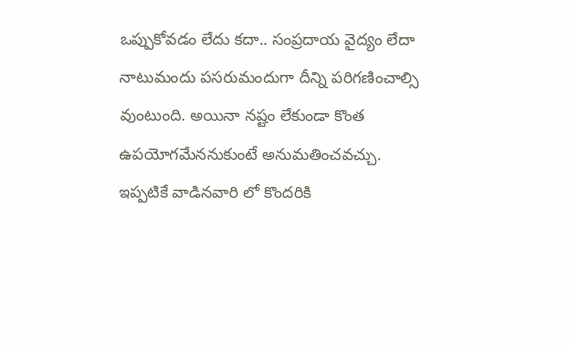ఒప్పుకోవడం లేదు కదా.. సంప్రదాయ వైద్యం లేదా నాటుమందు పసరుమందుగా దీన్ని పరిగణించాల్సి వుంటుంది. అయినా నష్టం లేకుండా కొంత ఉపయోగమేననుకుంటే అనుమతించవచ్చు. ఇప్పటికే వాడినవారి లో కొందరికి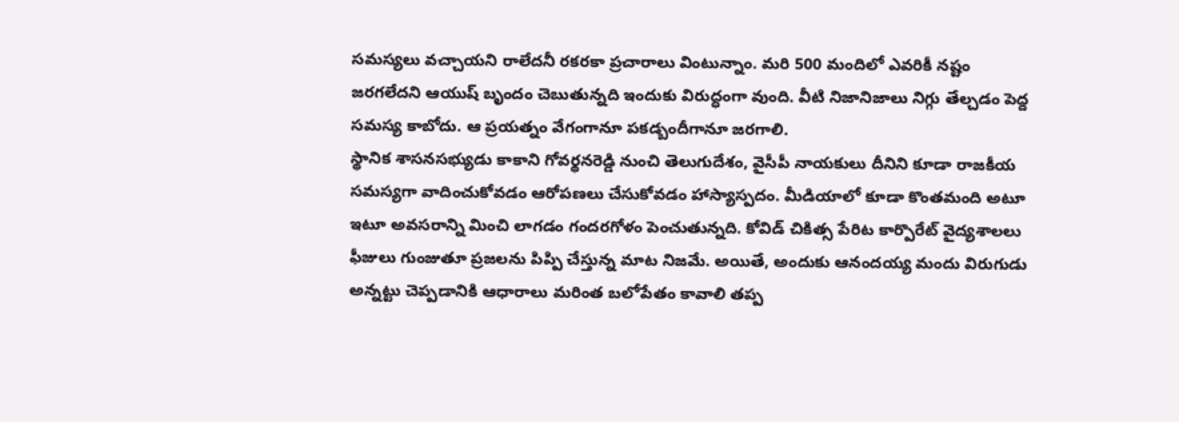సమస్యలు వచ్చాయని రాలేదనీ రకరకా ప్రచారాలు వింటున్నాం. మరి 500 మందిలో ఎవరికీ నష్టం జరగలేదని ఆయుష్ బృందం చెబుతున్నది ఇందుకు విరుద్ధంగా వుంది. వీటి నిజానిజాలు నిగ్గు తేల్చడం పెద్ద సమస్య కాబోదు. ఆ ప్రయత్నం వేగంగానూ పకడ్బందీగానూ జరగాలి.
స్థానిక శాసనసభ్యుడు కాకాని గోవర్థనరెడ్డి నుంచి తెలుగుదేశం, వైసీపీ నాయకులు దీనిని కూడా రాజకీయ సమస్యగా వాదించుకోవడం ఆరోపణలు చేసుకోవడం హాస్యాస్పదం. మీడియాలో కూడా కొంతమంది అటూ ఇటూ అవసరాన్ని మించి లాగడం గందరగోళం పెంచుతున్నది. కోవిడ్ చికిత్స పేరిట కార్పొరేట్ వైద్యశాలలు ఫీజులు గుంజుతూ ప్రజలను పిప్పి చేస్తున్న మాట నిజమే. అయితే, అందుకు ఆనందయ్య మందు విరుగుడు అన్నట్టు చెప్పడానికి ఆధారాలు మరింత బలోపేతం కావాలి తప్ప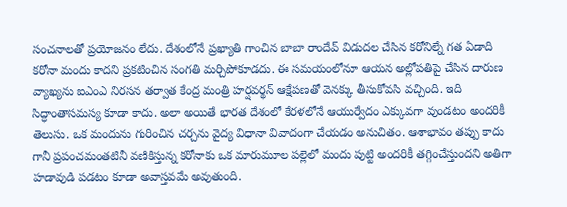సంచనాలతో ప్రయోజనం లేదు. దేశంలోనే ప్రఖ్యాతి గాంచిన బాబా రాందేవ్ విడుదల చేసిన కరోనిల్నే గత ఏడాది కరోనా మందు కాదని ప్రకటించిన సంగతి మర్చిపోకూడదు. ఈ సమయంలోనూ ఆయన అల్లోపతిపై చేసిన దారుణ వ్యాఖ్యను ఐఎంఎ నిరసన తర్వాత కేంద్ర మంత్రి హర్షవర్థన్ ఆక్షేపణతో వెనక్కు తీసుకోవసి వచ్చింది. ఇది సిద్ధాంతాసమస్య కూడా కాదు. అలా అయితే భారత దేశంలో కేరళలోనే ఆయుర్వేదం ఎక్కువగా వుండటం అందరికీ తెలుసు. ఒక మందును గురించిన చర్చను వైద్య విధానా వివాదంగా చేయడం అనుచితం. ఆశాభావం తప్పు కాదు గానీ ప్రపంచమంతటినీ వణికిస్తున్న కరోనాకు ఒక మారుమూల పల్లెలో మందు పుట్టి అందరికీ తగ్గించేస్తుందని అతిగా హడావుడి పడటం కూడా అవాస్తవమే అవుతుంది.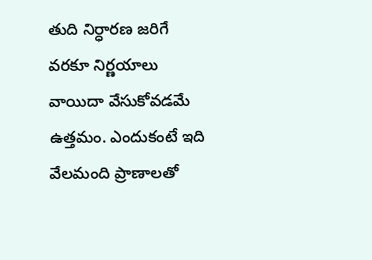తుది నిర్ధారణ జరిగే వరకూ నిర్ణయాలు వాయిదా వేసుకోవడమే ఉత్తమం. ఎందుకంటే ఇది వేలమంది ప్రాణాలతో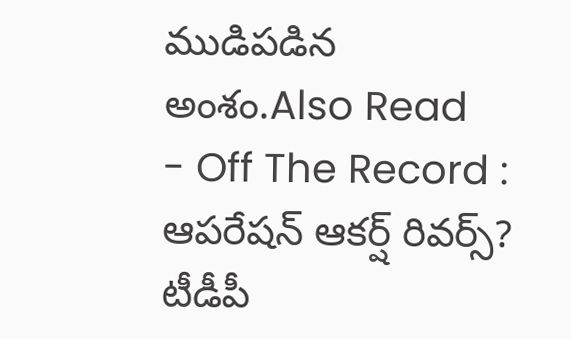ముడిపడిన అంశం.Also Read
- Off The Record : ఆపరేషన్ ఆకర్ష్ రివర్స్? టీడీపీ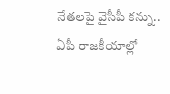నేతలపై వైసీపీ కన్ను.. ఏపీ రాజకీయాల్లో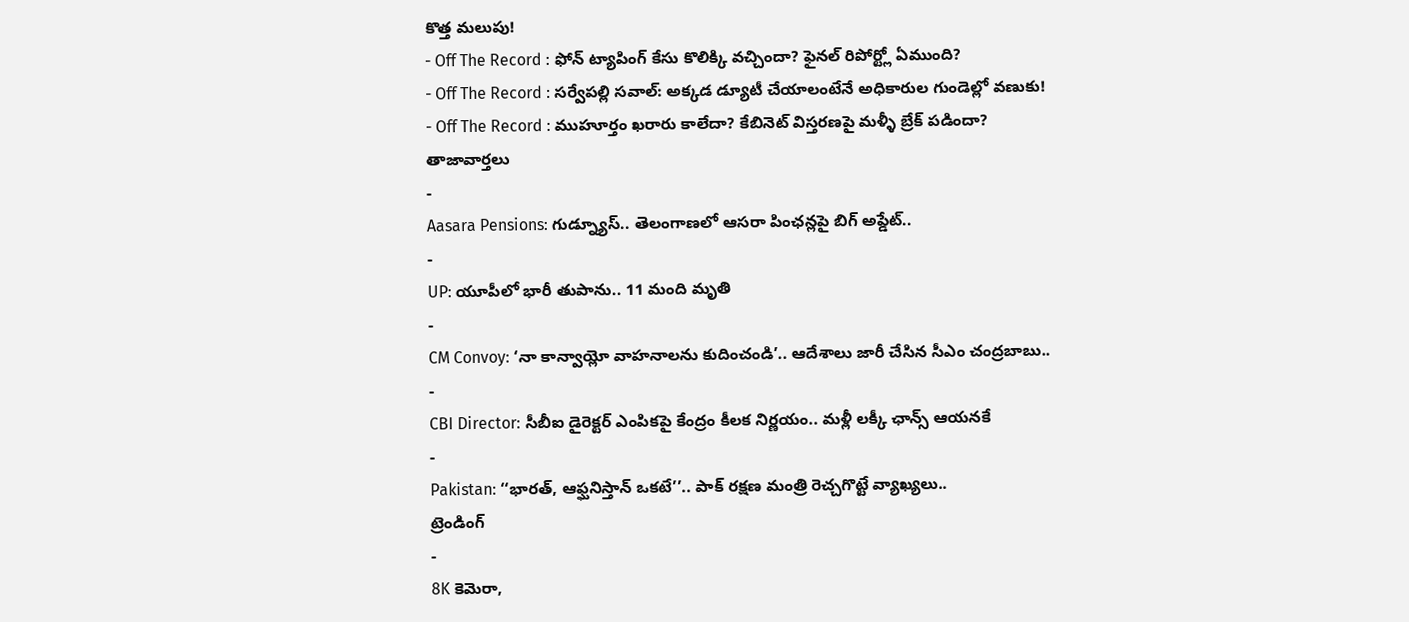కొత్త మలుపు!
- Off The Record : ఫోన్ ట్యాపింగ్ కేసు కొలిక్కి వచ్చిందా? ఫైనల్ రిపోర్ట్లో ఏముంది?
- Off The Record : సర్వేపల్లి సవాల్: అక్కడ డ్యూటీ చేయాలంటేనే అధికారుల గుండెల్లో వణుకు!
- Off The Record : ముహూర్తం ఖరారు కాలేదా? కేబినెట్ విస్తరణపై మళ్ళీ బ్రేక్ పడిందా?
తాజావార్తలు
-
Aasara Pensions: గుడ్న్యూస్.. తెలంగాణలో ఆసరా పింఛన్లపై బిగ్ అప్డేట్..
-
UP: యూపీలో భారీ తుపాను.. 11 మంది మృతి
-
CM Convoy: ‘నా కాన్వాయ్లో వాహనాలను కుదించండి’.. ఆదేశాలు జారీ చేసిన సీఎం చంద్రబాబు..
-
CBI Director: సీబీఐ డైరెక్టర్ ఎంపికపై కేంద్రం కీలక నిర్ణయం.. మళ్లీ లక్కీ ఛాన్స్ ఆయనకే
-
Pakistan: ‘‘భారత్, ఆఫ్ఘనిస్తాన్ ఒకటే’’.. పాక్ రక్షణ మంత్రి రెచ్చగొట్టే వ్యాఖ్యలు..
ట్రెండింగ్
-
8K కెమెరా,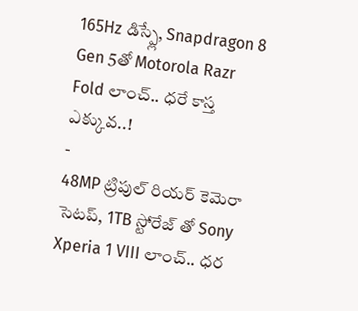165Hz డిస్ప్లే, Snapdragon 8 Gen 5తో Motorola Razr Fold లాంచ్.. ధరే కాస్త ఎక్కువ..!
-
48MP ట్రిపుల్ రియర్ కెమెరా సెటప్, 1TB స్టోరేజ్ తో Sony Xperia 1 VIII లాంచ్.. ధర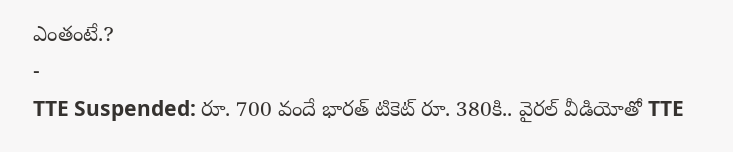ఎంతంటే.?
-
TTE Suspended: రూ. 700 వందే భారత్ టికెట్ రూ. 380కి.. వైరల్ వీడియోతో TTE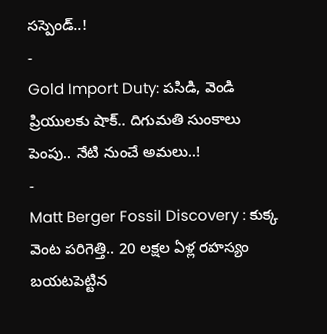సస్పెండ్..!
-
Gold Import Duty: పసిడి, వెండి ప్రియులకు షాక్.. దిగుమతి సుంకాలు పెంపు.. నేటి నుంచే అమలు..!
-
Matt Berger Fossil Discovery : కుక్క వెంట పరిగెత్తి.. 20 లక్షల ఏళ్ల రహస్యం బయటపెట్టిన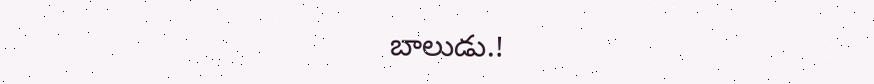బాలుడు.!